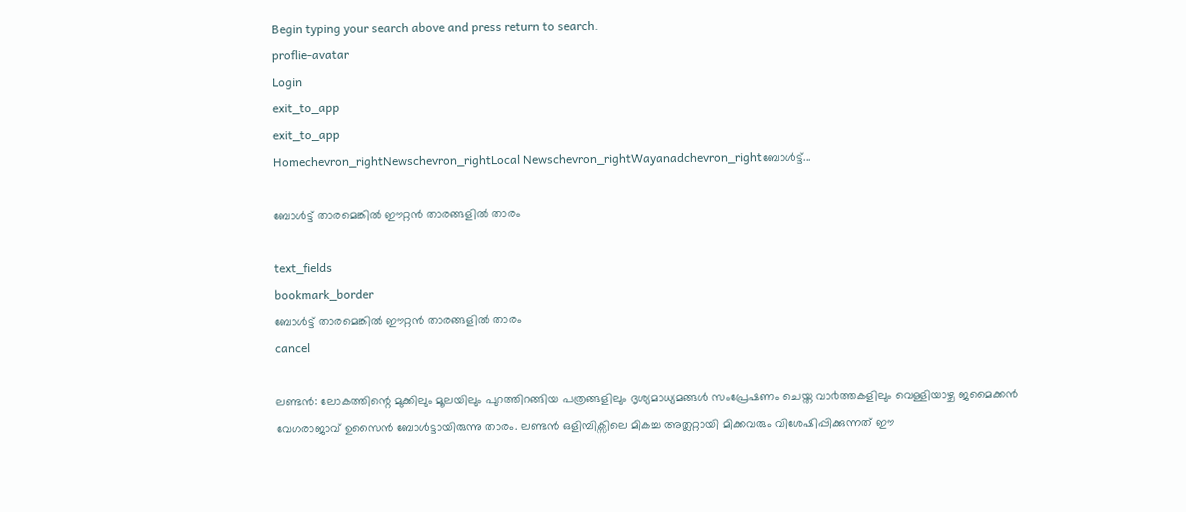Begin typing your search above and press return to search.
proflie-avatar
Login
exit_to_app
exit_to_app
Homechevron_rightNewschevron_rightLocal Newschevron_rightWayanadchevron_rightബോള്‍ട്ട്...

ബോള്‍ട്ട് താരമെങ്കില്‍ ഈറ്റന്‍ താരങ്ങളില്‍ താരം

text_fields
bookmark_border
ബോള്‍ട്ട് താരമെങ്കില്‍ ഈറ്റന്‍ താരങ്ങളില്‍ താരം
cancel

ലണ്ടൻ: ലോകത്തിന്റെ മുക്കിലും മൂലയിലും പുറത്തിറങ്ങിയ പത്രങ്ങളിലും ദൃശ്യമാധ്യമങ്ങൾ സംപ്രേഷണം ചെയ്ത വാ൪ത്തകളിലും വെള്ളിയാഴ്ച ജമൈക്കൻ വേഗരാജാവ് ഉസൈൻ ബോൾട്ടായിരുന്നു താരം. ലണ്ടൻ ഒളിമ്പിക്സിലെ മികച്ച അത്ലറ്റായി മിക്കവരും വിശേഷിപ്പിക്കുന്നത് ഈ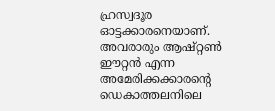ഹ്രസ്വദൂര ഓട്ടക്കാരനെയാണ്. അവരാരും ആഷ്റ്റൺ ഈറ്റൻ എന്ന അമേരിക്കക്കാരന്റെ ഡെകാത്തലനിലെ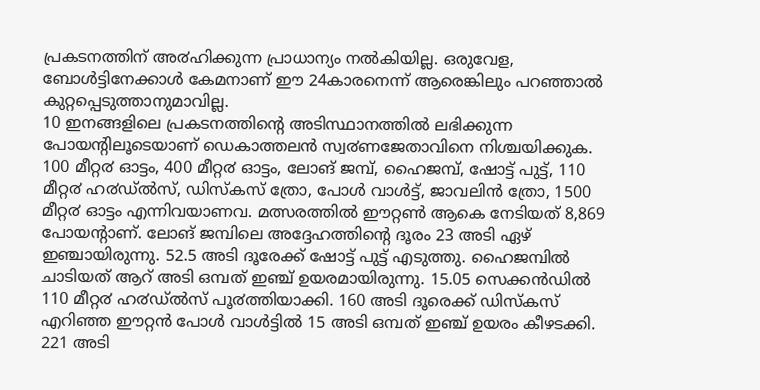പ്രകടനത്തിന് അ൪ഹിക്കുന്ന പ്രാധാന്യം നൽകിയില്ല. ഒരുവേള, ബോൾട്ടിനേക്കാൾ കേമനാണ് ഈ 24കാരനെന്ന് ആരെങ്കിലും പറഞ്ഞാൽ കുറ്റപ്പെടുത്താനുമാവില്ല.
10 ഇനങ്ങളിലെ പ്രകടനത്തിന്റെ അടിസ്ഥാനത്തിൽ ലഭിക്കുന്ന പോയന്റിലൂടെയാണ് ഡെകാത്തലൻ സ്വ൪ണജേതാവിനെ നിശ്ചയിക്കുക. 100 മീറ്റ൪ ഓട്ടം, 400 മീറ്റ൪ ഓട്ടം, ലോങ് ജമ്പ്, ഹൈജമ്പ്, ഷോട്ട് പുട്ട്, 110 മീറ്റ൪ ഹ൪ഡ്ൽസ്, ഡിസ്കസ് ത്രോ, പോൾ വാൾട്ട്, ജാവലിൻ ത്രോ, 1500 മീറ്റ൪ ഓട്ടം എന്നിവയാണവ. മത്സരത്തിൽ ഈറ്റൺ ആകെ നേടിയത് 8,869 പോയന്റാണ്. ലോങ് ജമ്പിലെ അദ്ദേഹത്തിന്റെ ദൂരം 23 അടി ഏഴ് ഇഞ്ചായിരുന്നു. 52.5 അടി ദൂരേക്ക് ഷോട്ട് പുട്ട് എടുത്തു. ഹൈജമ്പിൽ ചാടിയത് ആറ് അടി ഒമ്പത് ഇഞ്ച് ഉയരമായിരുന്നു. 15.05 സെക്കൻഡിൽ 110 മീറ്റ൪ ഹ൪ഡ്ൽസ് പൂ൪ത്തിയാക്കി. 160 അടി ദൂരെക്ക് ഡിസ്കസ് എറിഞ്ഞ ഈറ്റൻ പോൾ വാൾട്ടിൽ 15 അടി ഒമ്പത് ഇഞ്ച് ഉയരം കീഴടക്കി. 221 അടി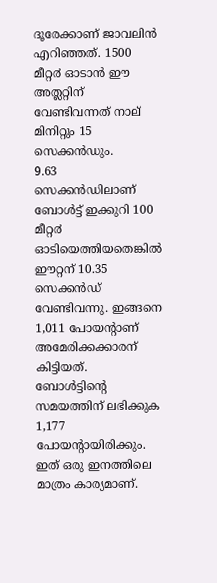ദൂരേക്കാണ് ജാവലിൻ എറിഞ്ഞത്. 1500 മീറ്റ൪ ഓടാൻ ഈ അത്ലറ്റിന് വേണ്ടിവന്നത് നാല് മിനിറ്റും 15 സെക്കൻഡും.
9.63 സെക്കൻഡിലാണ് ബോൾട്ട് ഇക്കുറി 100 മീറ്റ൪ ഓടിയെത്തിയതെങ്കിൽ ഈറ്റന് 10.35 സെക്കൻഡ് വേണ്ടിവന്നു. ഇങ്ങനെ 1,011 പോയന്റാണ് അമേരിക്കക്കാരന് കിട്ടിയത്. ബോൾട്ടിന്റെ സമയത്തിന് ലഭിക്കുക 1,177 പോയന്റായിരിക്കും. ഇത് ഒരു ഇനത്തിലെ മാത്രം കാര്യമാണ്.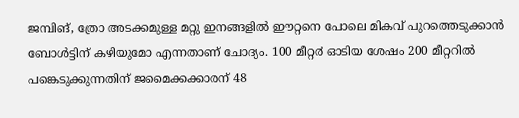ജമ്പിങ്, ത്രോ അടക്കമുള്ള മറ്റു ഇനങ്ങളിൽ ഈറ്റനെ പോലെ മികവ് പുറത്തെടുക്കാൻ ബോൾട്ടിന് കഴിയുമോ എന്നതാണ് ചോദ്യം. 100 മീറ്റ൪ ഓടിയ ശേഷം 200 മീറ്ററിൽ പങ്കെടുക്കുന്നതിന് ജമൈക്കക്കാരന് 48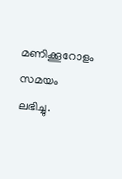മണിക്കൂറോളം സമയം ലഭിച്ചു.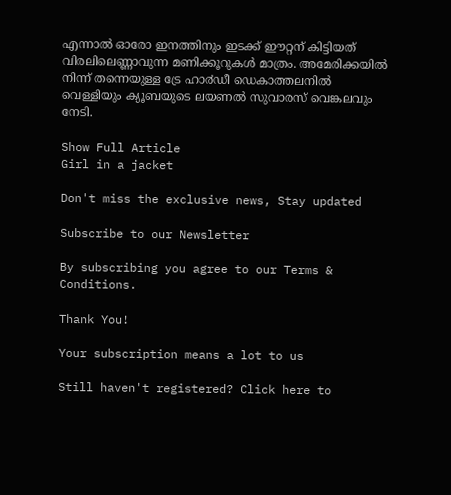എന്നാൽ ഓരോ ഇനത്തിനും ഇടക്ക് ഈറ്റന് കിട്ടിയത് വിരലിലെണ്ണാവുന്ന മണിക്കൂറുകൾ മാത്രം. അമേരിക്കയിൽ നിന്ന് തന്നെയുള്ള ട്രേ ഹാ൪ഡീ ഡെകാത്തലനിൽ വെള്ളിയും ക്യൂബയുടെ ലയണൽ സുവാരസ് വെങ്കലവും നേടി.

Show Full Article
Girl in a jacket

Don't miss the exclusive news, Stay updated

Subscribe to our Newsletter

By subscribing you agree to our Terms & Conditions.

Thank You!

Your subscription means a lot to us

Still haven't registered? Click here to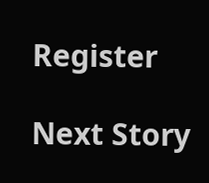Register

Next Story